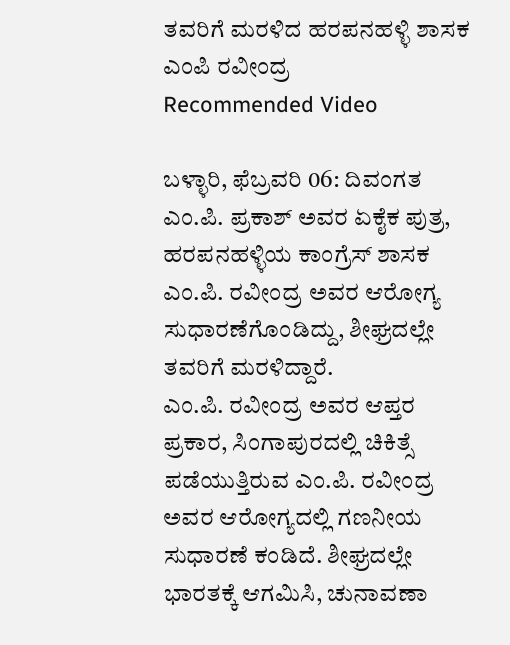ತವರಿಗೆ ಮರಳಿದ ಹರಪನಹಳ್ಳಿ ಶಾಸಕ ಎಂಪಿ ರವೀಂದ್ರ
Recommended Video

ಬಳ್ಳಾರಿ, ಫೆಬ್ರವರಿ 06: ದಿವಂಗತ ಎಂ.ಪಿ. ಪ್ರಕಾಶ್ ಅವರ ಏಕೈಕ ಪುತ್ರ, ಹರಪನಹಳ್ಳಿಯ ಕಾಂಗ್ರೆಸ್ ಶಾಸಕ ಎಂ.ಪಿ. ರವೀಂದ್ರ ಅವರ ಆರೋಗ್ಯ ಸುಧಾರಣೆಗೊಂಡಿದ್ದು, ಶೀಘ್ರದಲ್ಲೇ ತವರಿಗೆ ಮರಳಿದ್ದಾರೆ.
ಎಂ.ಪಿ. ರವೀಂದ್ರ ಅವರ ಆಪ್ತರ ಪ್ರಕಾರ, ಸಿಂಗಾಪುರದಲ್ಲಿ ಚಿಕಿತ್ಸೆ ಪಡೆಯುತ್ತಿರುವ ಎಂ.ಪಿ. ರವೀಂದ್ರ ಅವರ ಆರೋಗ್ಯದಲ್ಲಿ ಗಣನೀಯ ಸುಧಾರಣೆ ಕಂಡಿದೆ. ಶೀಘ್ರದಲ್ಲೇ ಭಾರತಕ್ಕೆ ಆಗಮಿಸಿ, ಚುನಾವಣಾ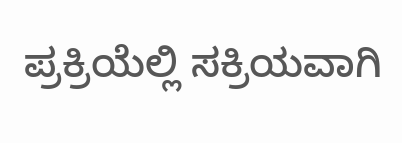ಪ್ರಕ್ರಿಯೆಲ್ಲಿ ಸಕ್ರಿಯವಾಗಿ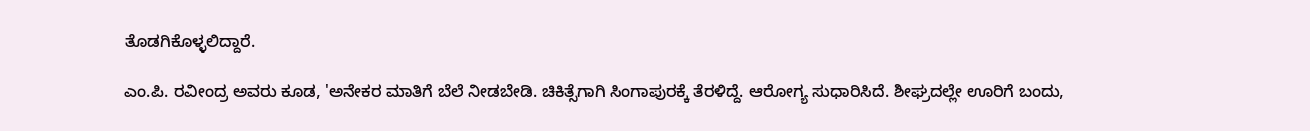ತೊಡಗಿಕೊಳ್ಳಲಿದ್ದಾರೆ.

ಎಂ.ಪಿ. ರವೀಂದ್ರ ಅವರು ಕೂಡ, 'ಅನೇಕರ ಮಾತಿಗೆ ಬೆಲೆ ನೀಡಬೇಡಿ. ಚಿಕಿತ್ಸೆಗಾಗಿ ಸಿಂಗಾಪುರಕ್ಕೆ ತೆರಳಿದ್ದೆ. ಆರೋಗ್ಯ ಸುಧಾರಿಸಿದೆ. ಶೀಘ್ರದಲ್ಲೇ ಊರಿಗೆ ಬಂದು,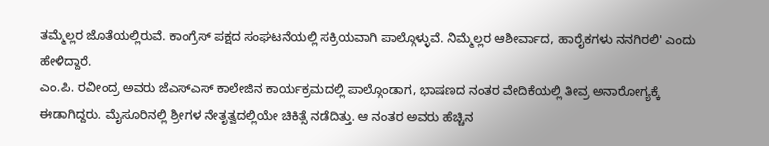ತಮ್ಮೆಲ್ಲರ ಜೊತೆಯಲ್ಲಿರುವೆ. ಕಾಂಗ್ರೆಸ್ ಪಕ್ಷದ ಸಂಘಟನೆಯಲ್ಲಿ ಸಕ್ರಿಯವಾಗಿ ಪಾಲ್ಗೊಳ್ಳುವೆ. ನಿಮ್ಮೆಲ್ಲರ ಆಶೀರ್ವಾದ, ಹಾರೈಕಗಳು ನನಗಿರಲಿ' ಎಂದು ಹೇಳಿದ್ದಾರೆ.
ಎಂ.ಪಿ. ರವೀಂದ್ರ ಅವರು ಜೆಎಸ್ಎಸ್ ಕಾಲೇಜಿನ ಕಾರ್ಯಕ್ರಮದಲ್ಲಿ ಪಾಲ್ಗೊಂಡಾಗ, ಭಾಷಣದ ನಂತರ ವೇದಿಕೆಯಲ್ಲಿ ತೀವ್ರ ಅನಾರೋಗ್ಯಕ್ಕೆ ಈಡಾಗಿದ್ದರು. ಮೈಸೂರಿನಲ್ಲಿ ಶ್ರೀಗಳ ನೇತೃತ್ವದಲ್ಲಿಯೇ ಚಿಕಿತ್ಸೆ ನಡೆದಿತ್ತು. ಆ ನಂತರ ಅವರು ಹೆಚ್ಚಿನ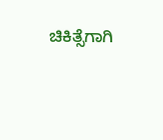ಚಿಕಿತ್ಸೆಗಾಗಿ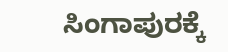ಸಿಂಗಾಪುರಕ್ಕೆ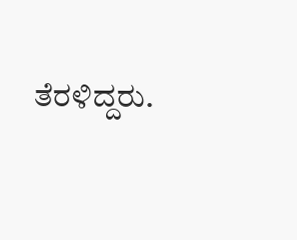ತೆರಳಿದ್ದರು.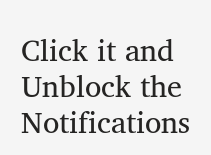Click it and Unblock the Notifications